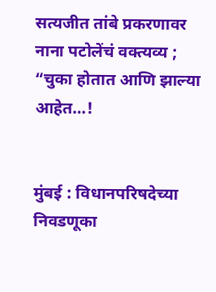सत्यजीत तांबे प्रकरणावर नाना पटोलेंचं वक्त्यव्य ; “चुका होतात आणि झाल्या आहेत…!


मुंबई : विधानपरिषदेच्या निवडणूका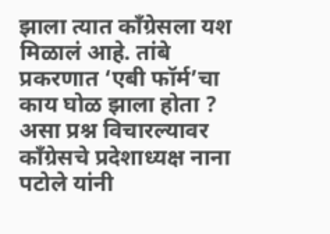झाला त्यात काँग्रेसला यश मिळालं आहे. तांबे प्रकरणात ‘एबी फॉर्म’चा काय घोळ झाला होता ? असा प्रश्न विचारल्यावर काँग्रेसचे प्रदेशाध्यक्ष नाना पटोले यांनी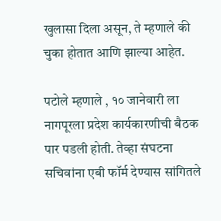खुलासा दिला असून, ते म्हणाले की चुका होतात आणि झाल्या आहेत.

पटोले म्हणाले , १० जानेवारी ला नागपूरला प्रदेश कार्यकारणीची बैठक पार पडली होती. तेव्हा संघटना सचिवांना एबी फॉर्म देण्यास सांगितले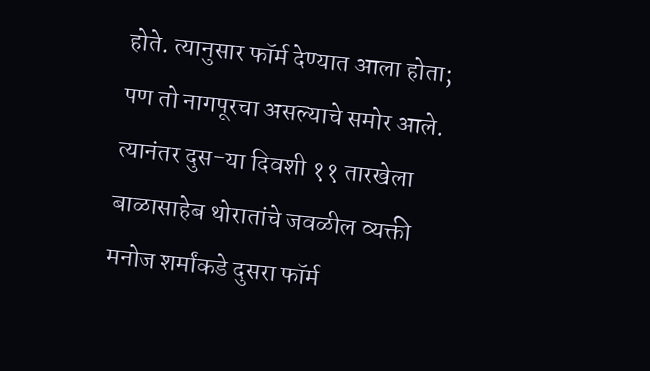होते. त्यानुसार फॉर्म देण्यात आला होता; पण तो नागपूरचा असल्याचे समोर आले. त्यानंतर दुस-या दिवशी ११ तारखेला बाळासाहेब थोरातांचे जवळील व्यक्ती मनोज शर्मांकडे दुसरा फॉर्म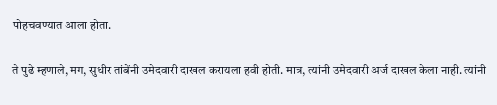पोहचवण्यात आला होता.

ते पुढे म्हणाले, मग, सुधीर तांबेंनी उमेदवारी दाखल करायला हवी होती. मात्र, त्यांनी उमेदवारी अर्ज दाखल केला नाही. त्यांनी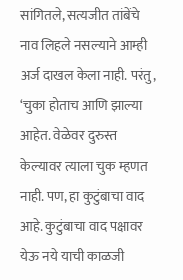सांगितले, सत्यजीत तांबेंचे नाव लिहले नसल्याने आम्ही अर्ज दाखल केला नाही. परंतु, ‘चुका होताच आणि झाल्या आहेत. वेळेवर दुरुस्त केल्यावर त्याला चुक म्हणत नाही. पण, हा कुटुंबाचा वाद आहे. कुटुंबाचा वाद पक्षावर येऊ नये याची काळजी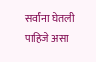सर्वांना घेतली पाहिजे असा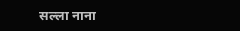सल्ला नाना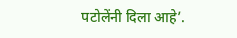पटोलेंनी दिला आहे’.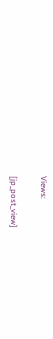Views:

[jp_post_view]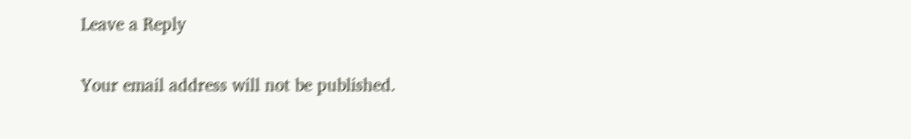Leave a Reply

Your email address will not be published.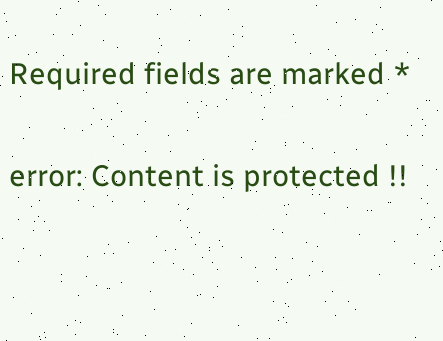Required fields are marked *

error: Content is protected !!